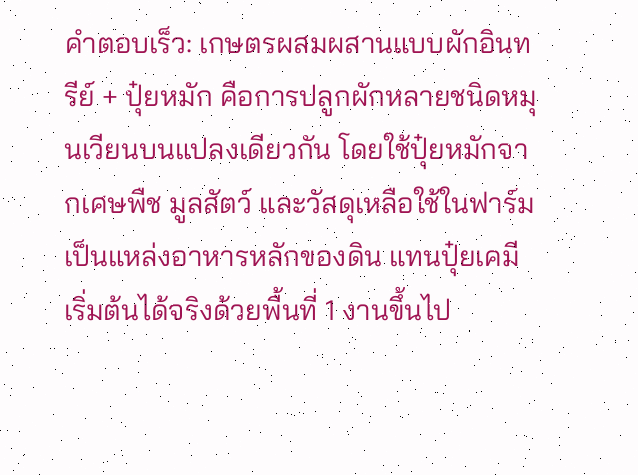คำตอบเร็ว: เกษตรผสมผสานแบบผักอินทรีย์ + ปุ๋ยหมัก คือการปลูกผักหลายชนิดหมุนเวียนบนแปลงเดียวกัน โดยใช้ปุ๋ยหมักจากเศษพืช มูลสัตว์ และวัสดุเหลือใช้ในฟาร์มเป็นแหล่งอาหารหลักของดิน แทนปุ๋ยเคมี เริ่มต้นได้จริงด้วยพื้นที่ 1 งานขึ้นไป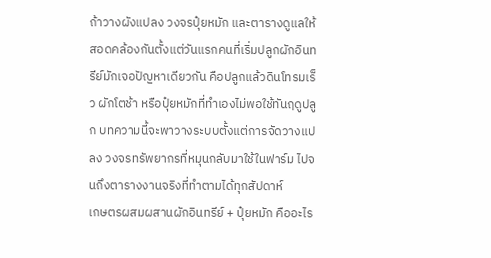ถ้าวางผังแปลง วงจรปุ๋ยหมัก และตารางดูแลให้สอดคล้องกันตั้งแต่วันแรกคนที่เริ่มปลูกผักอินทรีย์มักเจอปัญหาเดียวกัน คือปลูกแล้วดินโทรมเร็ว ผักโตช้า หรือปุ๋ยหมักที่ทำเองไม่พอใช้ทันฤดูปลูก บทความนี้จะพาวางระบบตั้งแต่การจัดวางแปลง วงจรทรัพยากรที่หมุนกลับมาใช้ในฟาร์ม ไปจนถึงตารางงานจริงที่ทำตามได้ทุกสัปดาห์
เกษตรผสมผสานผักอินทรีย์ + ปุ๋ยหมัก คืออะไร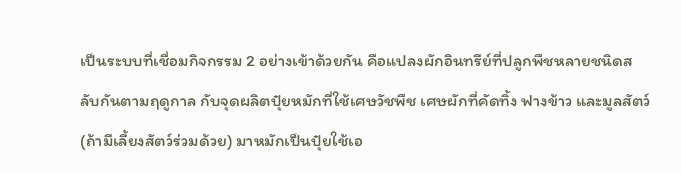เป็นระบบที่เชื่อมกิจกรรม 2 อย่างเข้าด้วยกัน คือแปลงผักอินทรีย์ที่ปลูกพืชหลายชนิดสลับกันตามฤดูกาล กับจุดผลิตปุ๋ยหมักที่ใช้เศษวัชพืช เศษผักที่คัดทิ้ง ฟางข้าว และมูลสัตว์ (ถ้ามีเลี้ยงสัตว์ร่วมด้วย) มาหมักเป็นปุ๋ยใช้เอ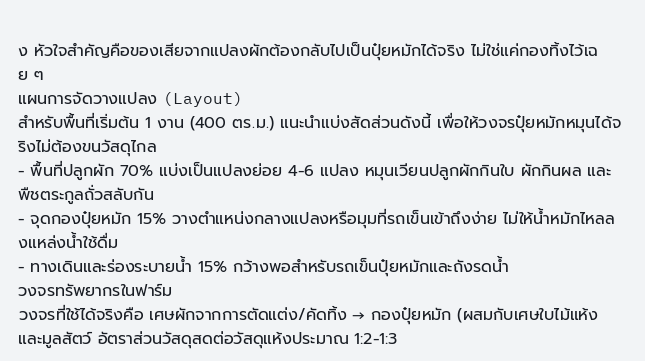ง หัวใจสำคัญคือของเสียจากแปลงผักต้องกลับไปเป็นปุ๋ยหมักได้จริง ไม่ใช่แค่กองทิ้งไว้เฉย ๆ
แผนการจัดวางแปลง (Layout)
สำหรับพื้นที่เริ่มต้น 1 งาน (400 ตร.ม.) แนะนำแบ่งสัดส่วนดังนี้ เพื่อให้วงจรปุ๋ยหมักหมุนได้จริงไม่ต้องขนวัสดุไกล
- พื้นที่ปลูกผัก 70% แบ่งเป็นแปลงย่อย 4-6 แปลง หมุนเวียนปลูกผักกินใบ ผักกินผล และพืชตระกูลถั่วสลับกัน
- จุดกองปุ๋ยหมัก 15% วางตำแหน่งกลางแปลงหรือมุมที่รถเข็นเข้าถึงง่าย ไม่ให้น้ำหมักไหลลงแหล่งน้ำใช้ดื่ม
- ทางเดินและร่องระบายน้ำ 15% กว้างพอสำหรับรถเข็นปุ๋ยหมักและถังรดน้ำ
วงจรทรัพยากรในฟาร์ม
วงจรที่ใช้ได้จริงคือ เศษผักจากการตัดแต่ง/คัดทิ้ง → กองปุ๋ยหมัก (ผสมกับเศษใบไม้แห้งและมูลสัตว์ อัตราส่วนวัสดุสดต่อวัสดุแห้งประมาณ 1:2-1:3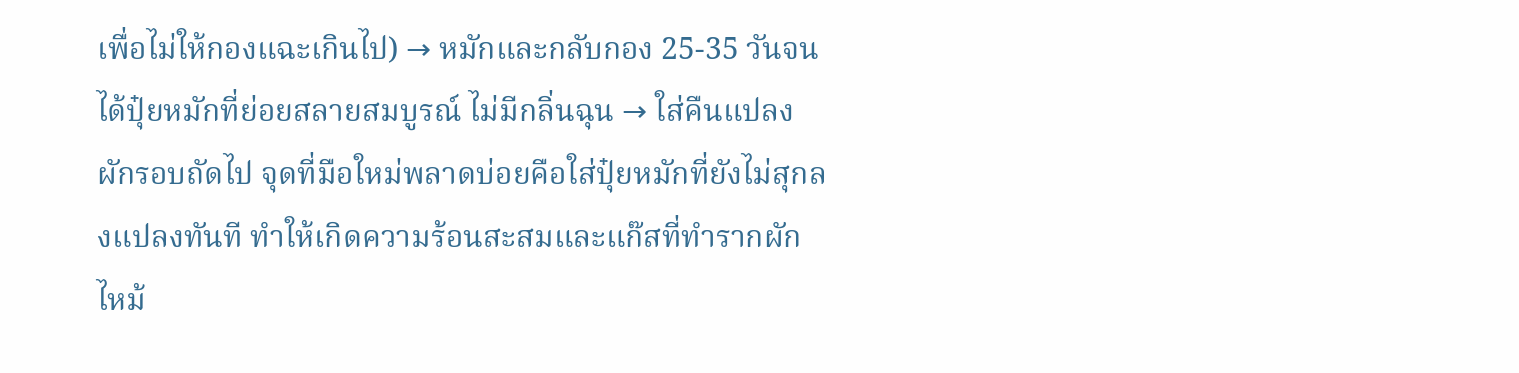เพื่อไม่ให้กองแฉะเกินไป) → หมักและกลับกอง 25-35 วันจนได้ปุ๋ยหมักที่ย่อยสลายสมบูรณ์ ไม่มีกลิ่นฉุน → ใส่คืนแปลงผักรอบถัดไป จุดที่มือใหม่พลาดบ่อยคือใส่ปุ๋ยหมักที่ยังไม่สุกลงแปลงทันที ทำให้เกิดความร้อนสะสมและแก๊สที่ทำรากผักไหม้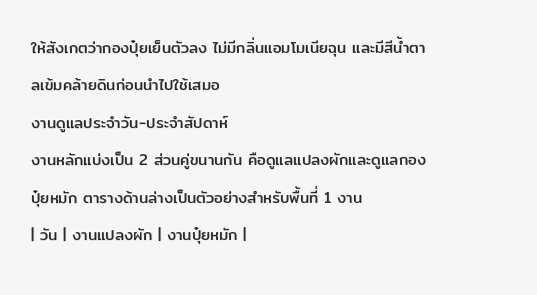ให้สังเกตว่ากองปุ๋ยเย็นตัวลง ไม่มีกลิ่นแอมโมเนียฉุน และมีสีน้ำตาลเข้มคล้ายดินก่อนนำไปใช้เสมอ
งานดูแลประจำวัน-ประจำสัปดาห์
งานหลักแบ่งเป็น 2 ส่วนคู่ขนานกัน คือดูแลแปลงผักและดูแลกองปุ๋ยหมัก ตารางด้านล่างเป็นตัวอย่างสำหรับพื้นที่ 1 งาน
| วัน | งานแปลงผัก | งานปุ๋ยหมัก |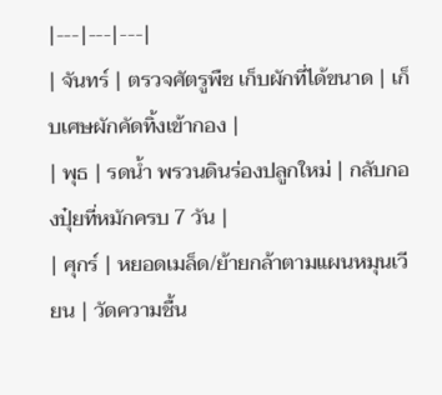|---|---|---|
| จันทร์ | ตรวจศัตรูพืช เก็บผักที่ได้ขนาด | เก็บเศษผักคัดทิ้งเข้ากอง |
| พุธ | รดน้ำ พรวนดินร่องปลูกใหม่ | กลับกองปุ๋ยที่หมักครบ 7 วัน |
| ศุกร์ | หยอดเมล็ด/ย้ายกล้าตามแผนหมุนเวียน | วัดความชื้น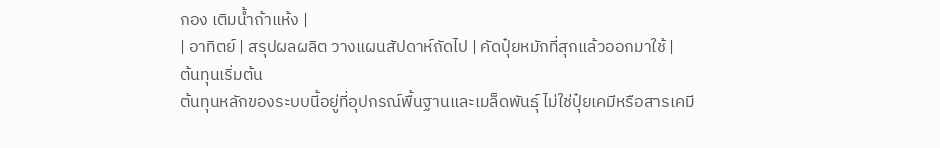กอง เติมน้ำถ้าแห้ง |
| อาทิตย์ | สรุปผลผลิต วางแผนสัปดาห์ถัดไป | คัดปุ๋ยหมักที่สุกแล้วออกมาใช้ |
ต้นทุนเริ่มต้น
ต้นทุนหลักของระบบนี้อยู่ที่อุปกรณ์พื้นฐานและเมล็ดพันธุ์ ไม่ใช่ปุ๋ยเคมีหรือสารเคมี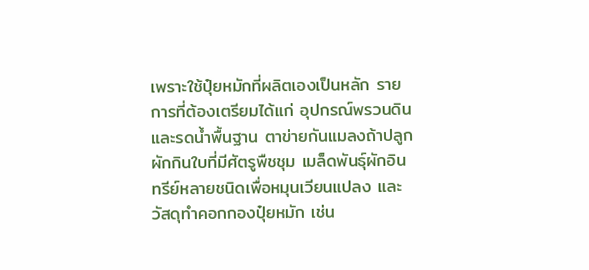เพราะใช้ปุ๋ยหมักที่ผลิตเองเป็นหลัก รายการที่ต้องเตรียมได้แก่ อุปกรณ์พรวนดินและรดน้ำพื้นฐาน ตาข่ายกันแมลงถ้าปลูกผักกินใบที่มีศัตรูพืชชุม เมล็ดพันธุ์ผักอินทรีย์หลายชนิดเพื่อหมุนเวียนแปลง และวัสดุทำคอกกองปุ๋ยหมัก เช่น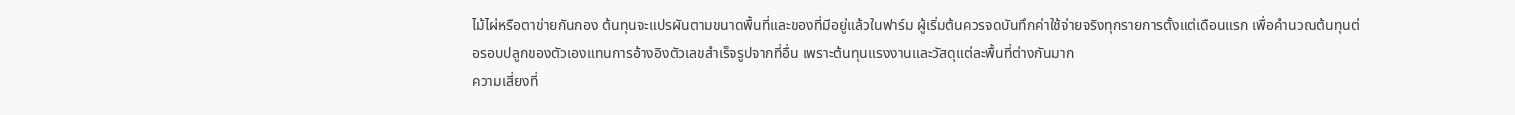ไม้ไผ่หรือตาข่ายกันกอง ต้นทุนจะแปรผันตามขนาดพื้นที่และของที่มีอยู่แล้วในฟาร์ม ผู้เริ่มต้นควรจดบันทึกค่าใช้จ่ายจริงทุกรายการตั้งแต่เดือนแรก เพื่อคำนวณต้นทุนต่อรอบปลูกของตัวเองแทนการอ้างอิงตัวเลขสำเร็จรูปจากที่อื่น เพราะต้นทุนแรงงานและวัสดุแต่ละพื้นที่ต่างกันมาก
ความเสี่ยงที่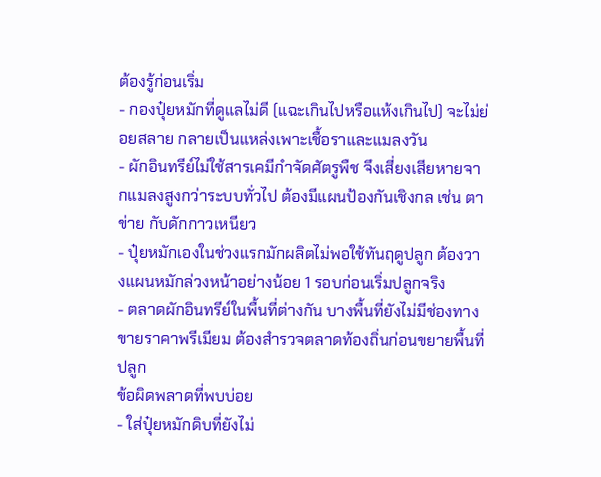ต้องรู้ก่อนเริ่ม
- กองปุ๋ยหมักที่ดูแลไม่ดี (แฉะเกินไปหรือแห้งเกินไป) จะไม่ย่อยสลาย กลายเป็นแหล่งเพาะเชื้อราและแมลงวัน
- ผักอินทรีย์ไม่ใช้สารเคมีกำจัดศัตรูพืช จึงเสี่ยงเสียหายจากแมลงสูงกว่าระบบทั่วไป ต้องมีแผนป้องกันเชิงกล เช่น ตาข่าย กับดักกาวเหนียว
- ปุ๋ยหมักเองในช่วงแรกมักผลิตไม่พอใช้ทันฤดูปลูก ต้องวางแผนหมักล่วงหน้าอย่างน้อย 1 รอบก่อนเริ่มปลูกจริง
- ตลาดผักอินทรีย์ในพื้นที่ต่างกัน บางพื้นที่ยังไม่มีช่องทางขายราคาพรีเมียม ต้องสำรวจตลาดท้องถิ่นก่อนขยายพื้นที่ปลูก
ข้อผิดพลาดที่พบบ่อย
- ใส่ปุ๋ยหมักดิบที่ยังไม่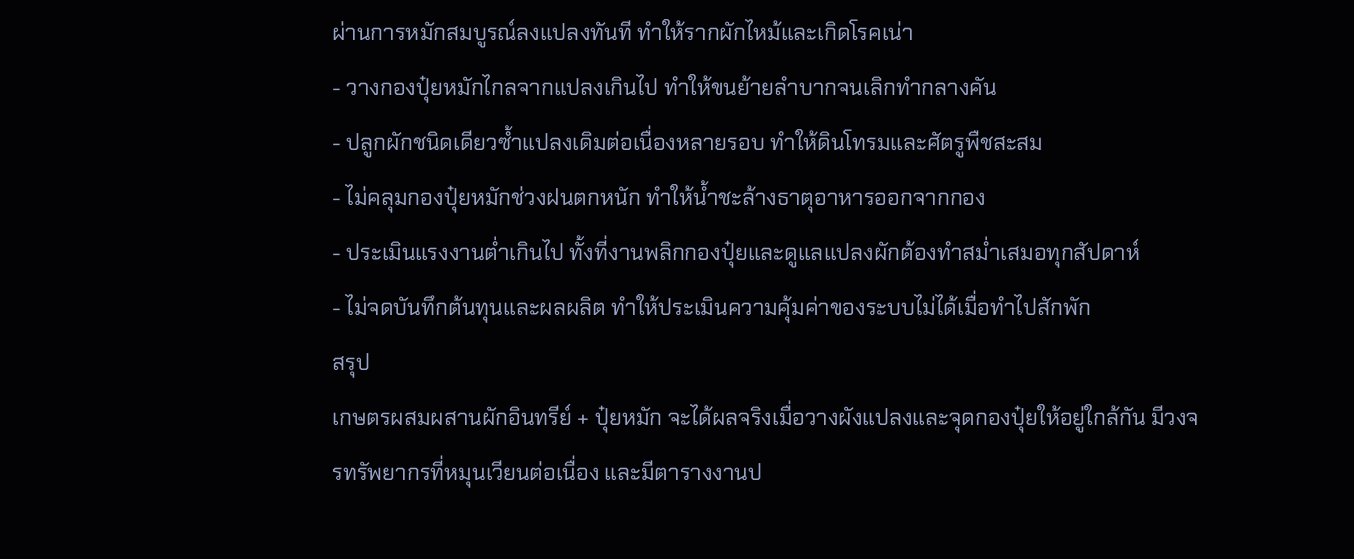ผ่านการหมักสมบูรณ์ลงแปลงทันที ทำให้รากผักไหม้และเกิดโรคเน่า
- วางกองปุ๋ยหมักไกลจากแปลงเกินไป ทำให้ขนย้ายลำบากจนเลิกทำกลางคัน
- ปลูกผักชนิดเดียวซ้ำแปลงเดิมต่อเนื่องหลายรอบ ทำให้ดินโทรมและศัตรูพืชสะสม
- ไม่คลุมกองปุ๋ยหมักช่วงฝนตกหนัก ทำให้น้ำชะล้างธาตุอาหารออกจากกอง
- ประเมินแรงงานต่ำเกินไป ทั้งที่งานพลิกกองปุ๋ยและดูแลแปลงผักต้องทำสม่ำเสมอทุกสัปดาห์
- ไม่จดบันทึกต้นทุนและผลผลิต ทำให้ประเมินความคุ้มค่าของระบบไม่ได้เมื่อทำไปสักพัก
สรุป
เกษตรผสมผสานผักอินทรีย์ + ปุ๋ยหมัก จะได้ผลจริงเมื่อวางผังแปลงและจุดกองปุ๋ยให้อยู่ใกล้กัน มีวงจรทรัพยากรที่หมุนเวียนต่อเนื่อง และมีตารางงานป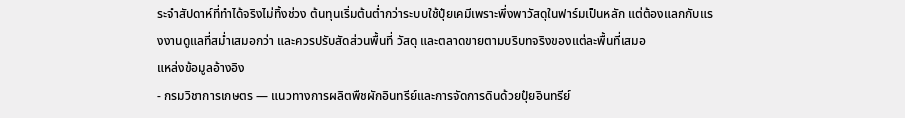ระจำสัปดาห์ที่ทำได้จริงไม่ทิ้งช่วง ต้นทุนเริ่มต้นต่ำกว่าระบบใช้ปุ๋ยเคมีเพราะพึ่งพาวัสดุในฟาร์มเป็นหลัก แต่ต้องแลกกับแรงงานดูแลที่สม่ำเสมอกว่า และควรปรับสัดส่วนพื้นที่ วัสดุ และตลาดขายตามบริบทจริงของแต่ละพื้นที่เสมอ
แหล่งข้อมูลอ้างอิง
- กรมวิชาการเกษตร — แนวทางการผลิตพืชผักอินทรีย์และการจัดการดินด้วยปุ๋ยอินทรีย์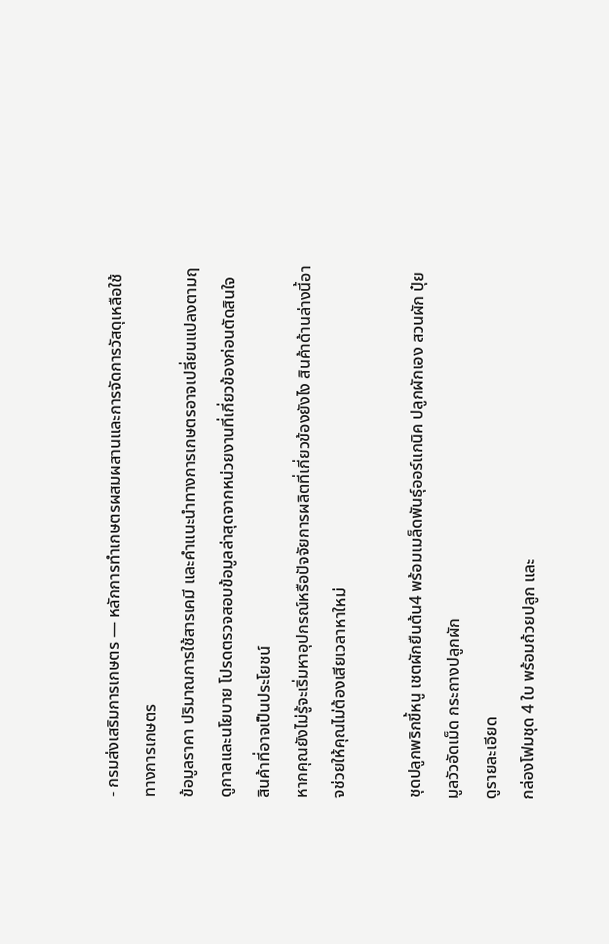- กรมส่งเสริมการเกษตร — หลักการทำเกษตรผสมผสานและการจัดการวัสดุเหลือใช้ทางการเกษตร
ข้อมูลราคา ปริมาณการใช้สารเคมี และคำแนะนำทางการเกษตรอาจเปลี่ยนแปลงตามฤดูกาลและนโยบาย โปรดตรวจสอบข้อมูลล่าสุดจากหน่วยงานที่เกี่ยวข้องก่อนตัดสินใจ
สินค้าที่อาจเป็นประโยชน์
หากคุณยังไม่รู้จะเริ่มหาอุปกรณ์หรือปัจจัยการผลิตที่เกี่ยวข้องยังไง สินค้าด้านล่างนี้อาจช่วยให้คุณไม่ต้องเสียเวลาหาใหม่

ชุดปลูกพริกขี้หนู เชตผักยืนต้น4 พร้อมเมล็ดพันธุ์ออร์แกนิค ปลูกผักเอง สวนผัก ปุ๋ยมูลวัวอัดเม็ด กระถางปลูกผัก
ดูรายละเอียด
กล่องโฟมชุด 4 ใบ พร้อมถ้วยปลูก และ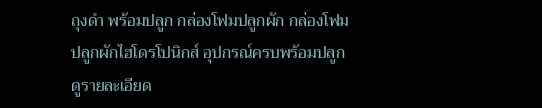ถุงดำ พร้อมปลูก กล่องโฟมปลูกผัก กล่องโฟมปลูกผักไฮโดรโปนิกส์ อุปกรณ์ครบพร้อมปลูก
ดูรายละเอียด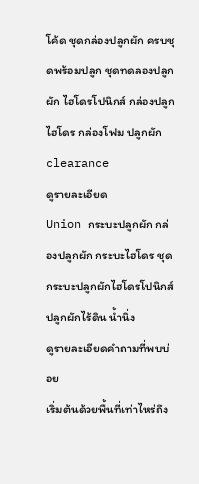โค้ด ชุดกล่องปลูกผัก ครบชุดพร้อมปลูก ชุดทดลองปลูกผัก ไฮโดรโปนิกส์ กล่องปลูกไฮโดร กล่องโฟม ปลูกผัก clearance
ดูรายละเอียด
Union กระบะปลูกผัก กล่องปลูกผัก กระบะไฮโดร ชุดกระบะปลูกผักไฮโดรโปนิกส์ ปลูกผักไร้ดิน น้ำนิ่ง
ดูรายละเอียดคำถามที่พบบ่อย
เริ่มต้นด้วยพื้นที่เท่าไหร่ถึง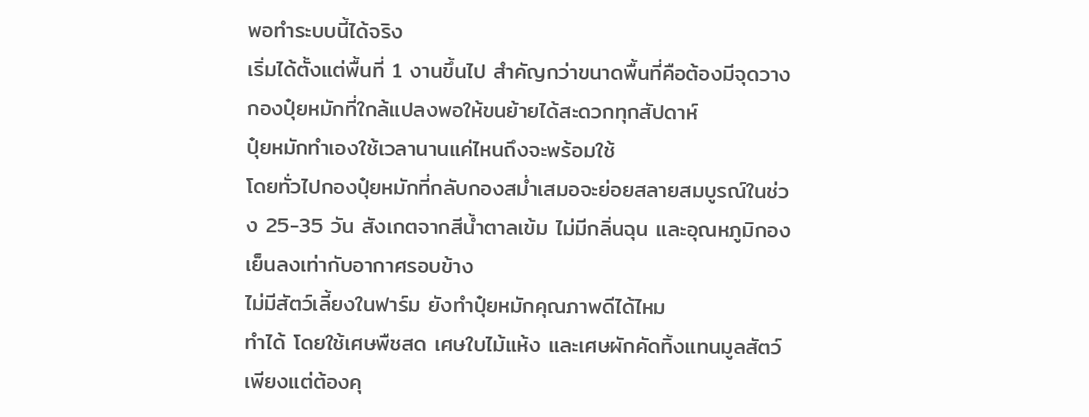พอทำระบบนี้ได้จริง
เริ่มได้ตั้งแต่พื้นที่ 1 งานขึ้นไป สำคัญกว่าขนาดพื้นที่คือต้องมีจุดวางกองปุ๋ยหมักที่ใกล้แปลงพอให้ขนย้ายได้สะดวกทุกสัปดาห์
ปุ๋ยหมักทำเองใช้เวลานานแค่ไหนถึงจะพร้อมใช้
โดยทั่วไปกองปุ๋ยหมักที่กลับกองสม่ำเสมอจะย่อยสลายสมบูรณ์ในช่วง 25-35 วัน สังเกตจากสีน้ำตาลเข้ม ไม่มีกลิ่นฉุน และอุณหภูมิกองเย็นลงเท่ากับอากาศรอบข้าง
ไม่มีสัตว์เลี้ยงในฟาร์ม ยังทำปุ๋ยหมักคุณภาพดีได้ไหม
ทำได้ โดยใช้เศษพืชสด เศษใบไม้แห้ง และเศษผักคัดทิ้งแทนมูลสัตว์ เพียงแต่ต้องคุ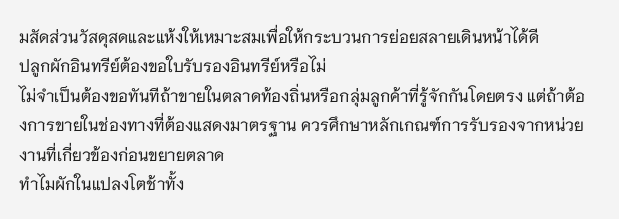มสัดส่วนวัสดุสดและแห้งให้เหมาะสมเพื่อให้กระบวนการย่อยสลายเดินหน้าได้ดี
ปลูกผักอินทรีย์ต้องขอใบรับรองอินทรีย์หรือไม่
ไม่จำเป็นต้องขอทันทีถ้าขายในตลาดท้องถิ่นหรือกลุ่มลูกค้าที่รู้จักกันโดยตรง แต่ถ้าต้องการขายในช่องทางที่ต้องแสดงมาตรฐาน ควรศึกษาหลักเกณฑ์การรับรองจากหน่วยงานที่เกี่ยวข้องก่อนขยายตลาด
ทำไมผักในแปลงโตช้าทั้ง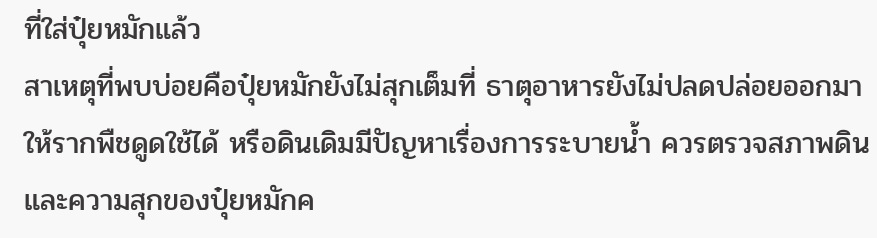ที่ใส่ปุ๋ยหมักแล้ว
สาเหตุที่พบบ่อยคือปุ๋ยหมักยังไม่สุกเต็มที่ ธาตุอาหารยังไม่ปลดปล่อยออกมาให้รากพืชดูดใช้ได้ หรือดินเดิมมีปัญหาเรื่องการระบายน้ำ ควรตรวจสภาพดินและความสุกของปุ๋ยหมักค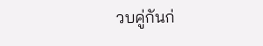วบคู่กันก่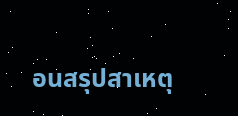อนสรุปสาเหตุ